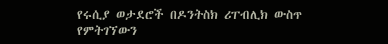የሩሲያ ወታደሮች በዶንትስክ ሪፐብሊክ ውስጥ የምትገኘውን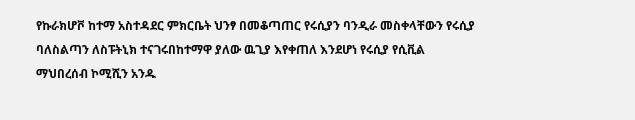የኩራክሆቮ ከተማ አስተዳደር ምክርቤት ህንፃ በመቆጣጠር የሩሲያን ባንዲራ መስቀላቸውን የሩሲያ ባለስልጣን ለስፑትኒክ ተናገሩበከተማዋ ያለው ዉጊያ እየቀጠለ እንደሆነ የሩሲያ የሲቪል ማህበረሰብ ኮሚሺን አንዱ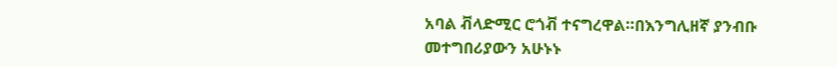አባል ቭላድሚር ሮጎቭ ተናግረዋል።በእንግሊዘኛ ያንብቡ መተግበሪያውን አሁኑኑ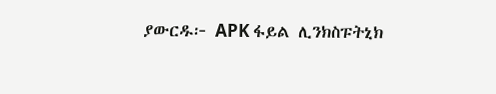ያውርዱ፦ APK ፋይል ሊንክስፑትኒክ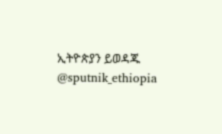ኢትዮጵያን ይወዳጁ @sputnik_ethiopia